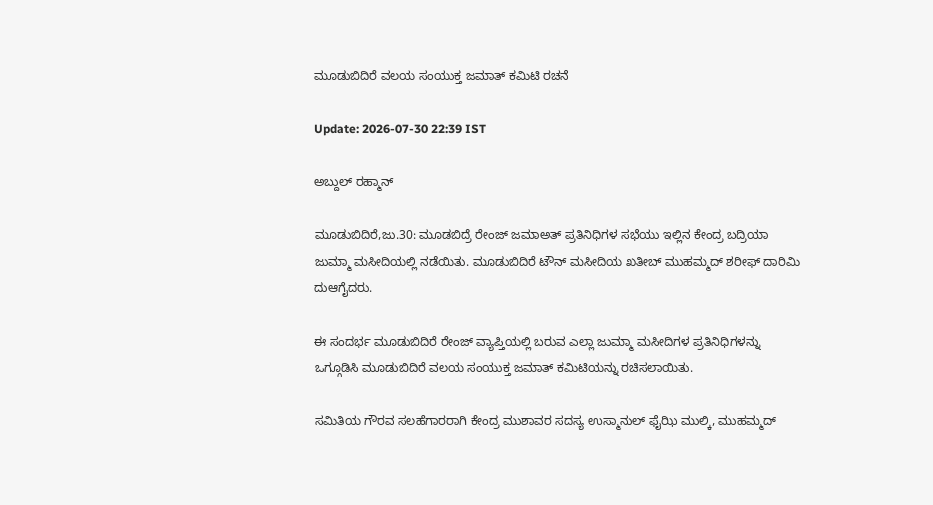ಮೂಡುಬಿದಿರೆ ವಲಯ ಸಂಯುಕ್ತ ಜಮಾತ್ ಕಮಿಟಿ ರಚನೆ

Update: 2026-07-30 22:39 IST

ಅಬ್ದುಲ್ ರಹ್ಮಾನ್

ಮೂಡುಬಿದಿರೆ,ಜು.30: ಮೂಡಬಿದ್ರೆ ರೇಂಜ್ ಜಮಾಅತ್ ಪ್ರತಿನಿಧಿಗಳ ಸಭೆಯು ಇಲ್ಲಿನ ಕೇಂದ್ರ ಬದ್ರಿಯಾ ಜುಮ್ಮಾ ಮಸೀದಿಯಲ್ಲಿ ನಡೆಯಿತು. ಮೂಡುಬಿದಿರೆ ಟೌನ್ ಮಸೀದಿಯ ಖತೀಬ್ ಮುಹಮ್ಮದ್ ಶರೀಫ್ ದಾರಿಮಿ ದುಆಗೈದರು.

ಈ ಸಂದರ್ಭ ಮೂಡುಬಿದಿರೆ ರೇಂಜ್ ವ್ಯಾಪ್ತಿಯಲ್ಲಿ ಬರುವ ಎಲ್ಲಾ ಜುಮ್ಮಾ ಮಸೀದಿಗಳ ಪ್ರತಿನಿಧಿಗಳನ್ನು ಒಗ್ಗೂಡಿಸಿ ಮೂಡುಬಿದಿರೆ ವಲಯ ಸಂಯುಕ್ತ ಜಮಾತ್ ಕಮಿಟಿಯನ್ನು ರಚಿಸಲಾಯಿತು.

ಸಮಿತಿಯ ಗೌರವ ಸಲಹೆಗಾರರಾಗಿ ಕೇಂದ್ರ ಮುಶಾವರ ಸದಸ್ಯ ಉಸ್ಮಾನುಲ್ ಫೈಝಿ ಮುಲ್ಕಿ, ಮುಹಮ್ಮದ್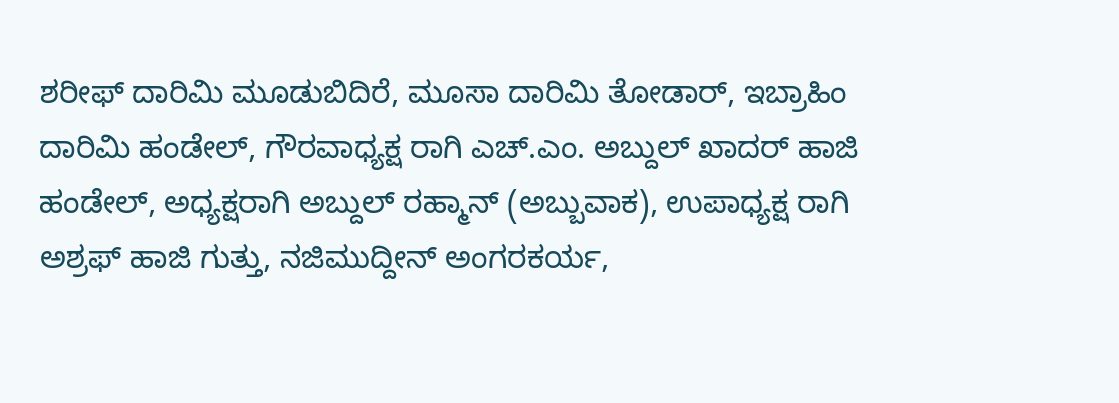ಶರೀಫ್ ದಾರಿಮಿ ಮೂಡುಬಿದಿರೆ, ಮೂಸಾ ದಾರಿಮಿ ತೋಡಾರ್, ಇಬ್ರಾಹಿಂ ದಾರಿಮಿ ಹಂಡೇಲ್, ಗೌರವಾಧ್ಯಕ್ಷ ರಾಗಿ ಎಚ್.ಎಂ. ಅಬ್ದುಲ್ ಖಾದರ್ ಹಾಜಿ ಹಂಡೇಲ್, ಅಧ್ಯಕ್ಷರಾಗಿ ಅಬ್ದುಲ್ ರಹ್ಮಾನ್ (ಅಬ್ಬುವಾಕ), ಉಪಾಧ್ಯಕ್ಷ ರಾಗಿ ಅಶ್ರಫ್ ಹಾಜಿ ಗುತ್ತು, ನಜಿಮುದ್ದೀನ್ ಅಂಗರಕರ್ಯ,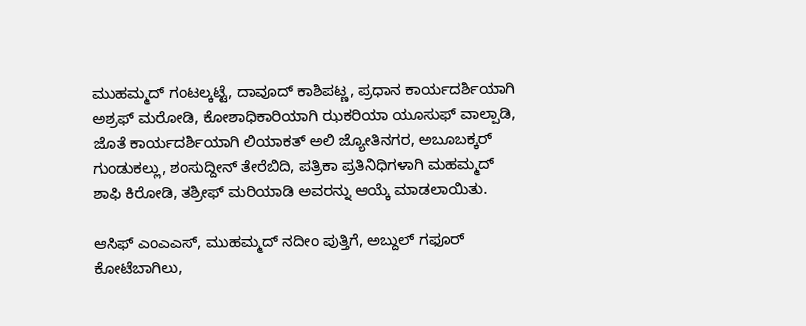ಮುಹಮ್ಮದ್ ಗಂಟಲ್ಕಟ್ಟೆ, ದಾವೂದ್ ಕಾಶಿಪಟ್ಣ, ಪ್ರಧಾನ ಕಾರ್ಯದರ್ಶಿಯಾಗಿ ಅಶ್ರಫ್ ಮರೋಡಿ, ಕೋಶಾಧಿಕಾರಿಯಾಗಿ ಝಕರಿಯಾ ಯೂಸುಫ್ ವಾಲ್ಪಾಡಿ, ಜೊತೆ ಕಾರ್ಯದರ್ಶಿಯಾಗಿ ಲಿಯಾಕತ್ ಅಲಿ ಜ್ಯೋತಿನಗರ, ಅಬೂಬಕ್ಕರ್ ಗುಂಡುಕಲ್ಲು, ಶಂಸುದ್ದೀನ್ ತೇರೆಬಿದಿ, ಪತ್ರಿಕಾ ಪ್ರತಿನಿಧಿಗಳಾಗಿ ಮಹಮ್ಮದ್ ಶಾಫಿ ಕಿರೋಡಿ, ತಶ್ರೀಫ್ ಮರಿಯಾಡಿ ಅವರನ್ನು ಆಯ್ಕೆ ಮಾಡಲಾಯಿತು.

ಆಸಿಫ್ ಎಂಎಎಸ್, ಮುಹಮ್ಮದ್ ನದೀಂ ಪುತ್ತಿಗೆ, ಅಬ್ದುಲ್ ಗಫೂರ್ ಕೋಟೆಬಾಗಿಲು,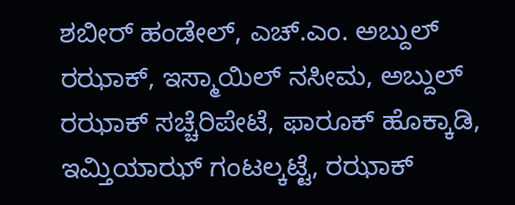ಶಬೀರ್ ಹಂಡೇಲ್, ಎಚ್.ಎಂ. ಅಬ್ದುಲ್ ರಝಾಕ್, ಇಸ್ಮಾಯಿಲ್ ನಸೀಮ, ಅಬ್ದುಲ್ ರಝಾಕ್ ಸಚ್ಚೆರಿಪೇಟೆ, ಫಾರೂಕ್ ಹೊಕ್ಕಾಡಿ, ಇಮ್ತಿಯಾಝ್ ಗಂಟಲ್ಕಟ್ಟೆ, ರಝಾಕ್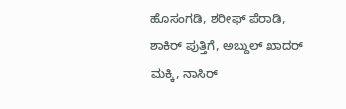ಹೊಸಂಗಡಿ, ಶರೀಫ್ ಪೆರಾಡಿ, ಶಾಕಿರ್ ಪುತ್ತಿಗೆ, ಅಬ್ದುಲ್ ಖಾದರ್ ಮಕ್ಕಿ, ನಾಸಿರ್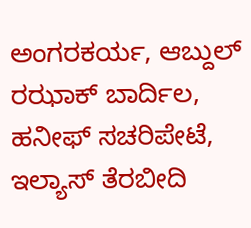ಅಂಗರಕರ್ಯ, ಆಬ್ದುಲ್ ರಝಾಕ್ ಬಾರ್ದಿಲ, ಹನೀಫ್ ಸಚರಿಪೇಟೆ, ಇಲ್ಯಾಸ್ ತೆರಬೀದಿ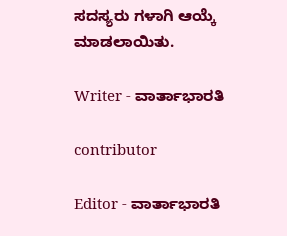ಸದಸ್ಯರು ಗಳಾಗಿ ಆಯ್ಕೆ ಮಾಡಲಾಯಿತು.

Writer - ವಾರ್ತಾಭಾರತಿ

contributor

Editor - ವಾರ್ತಾಭಾರತಿ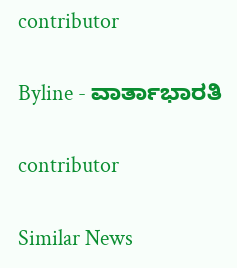contributor

Byline - ವಾರ್ತಾಭಾರತಿ

contributor

Similar News